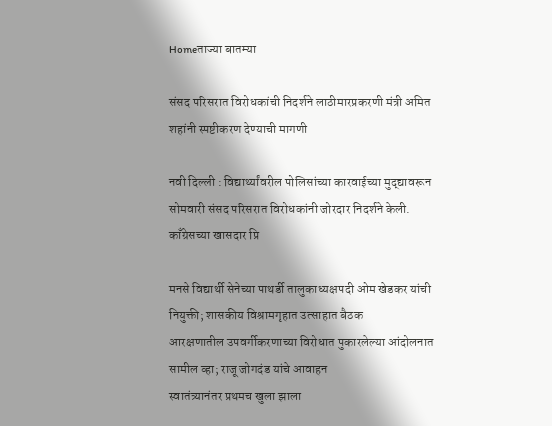Homeताज्या बातम्या

संसद परिसरात विरोधकांची निदर्शने लाठीमारप्रकरणी मंत्री अमित शहांनी स्पष्टीकरण देण्याची मागणी

नवी दिल्ली : विद्यार्थ्यांवरील पोलिसांच्या कारवाईच्या मुद्द्यावरून सोमवारी संसद परिसरात विरोधकांनी जोरदार निदर्शने केली. काँग्रेसच्या खासदार प्रि

मनसे विद्यार्थी सेनेच्या पाथर्डी तालुकाध्यक्षपदी ओम खेडकर यांची नियुक्ती; शासकीय विश्रामगृहात उत्साहात बैठक
आरक्षणातील उपवर्गीकरणाच्या विरोधात पुकारलेल्या आंदोलनात सामील व्हा; राजू जोगदंड यांचे आवाहन
स्वातंत्र्यानंतर प्रथमच खुला झाला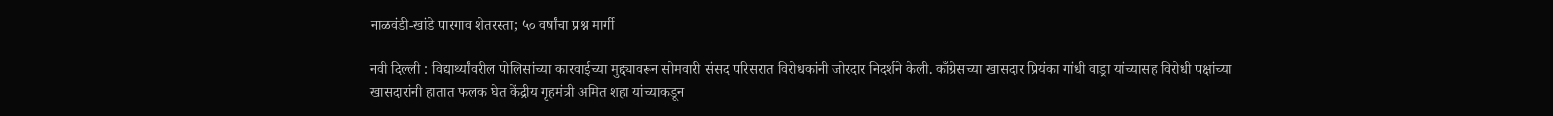नाळवंडी-खांडे पारगाव शेतरस्ता; ५० वर्षांचा प्रश्न मार्गी

नवी दिल्ली : विद्यार्थ्यांवरील पोलिसांच्या कारवाईच्या मुद्द्यावरून सोमवारी संसद परिसरात विरोधकांनी जोरदार निदर्शने केली. काँग्रेसच्या खासदार प्रियंका गांधी वाड्रा यांच्यासह विरोधी पक्षांच्या खासदारांनी हातात फलक घेत केंद्रीय गृहमंत्री अमित शहा यांच्याकडून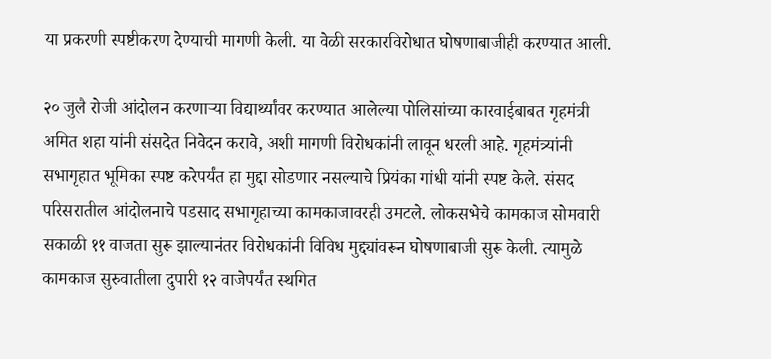या प्रकरणी स्पष्टीकरण देण्याची मागणी केली. या वेळी सरकारविरोधात घोषणाबाजीही करण्यात आली.

२० जुलै रोजी आंदोलन करणाऱ्या विद्यार्थ्यांवर करण्यात आलेल्या पोलिसांच्या कारवाईबाबत गृहमंत्री अमित शहा यांनी संसदेत निवेदन करावे, अशी मागणी विरोधकांनी लावून धरली आहे. गृहमंत्र्यांनी सभागृहात भूमिका स्पष्ट करेपर्यंत हा मुद्दा सोडणार नसल्याचे प्रियंका गांधी यांनी स्पष्ट केले. संसद परिसरातील आंदोलनाचे पडसाद सभागृहाच्या कामकाजावरही उमटले. लोकसभेचे कामकाज सोमवारी सकाळी ११ वाजता सुरू झाल्यानंतर विरोधकांनी विविध मुद्द्यांवरून घोषणाबाजी सुरू केली. त्यामुळे कामकाज सुरुवातीला दुपारी १२ वाजेपर्यंत स्थगित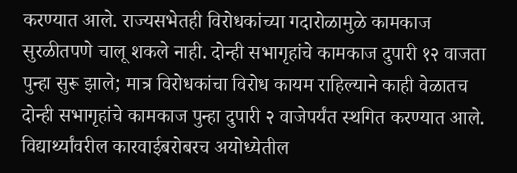करण्यात आले. राज्यसभेतही विरोधकांच्या गदारोळामुळे कामकाज सुरळीतपणे चालू शकले नाही. दोन्ही सभागृहांचे कामकाज दुपारी १२ वाजता पुन्हा सुरू झाले; मात्र विरोधकांचा विरोध कायम राहिल्याने काही वेळातच दोन्ही सभागृहांचे कामकाज पुन्हा दुपारी २ वाजेपर्यंत स्थगित करण्यात आले. विद्यार्थ्यांवरील कारवाईबरोबरच अयोध्येतील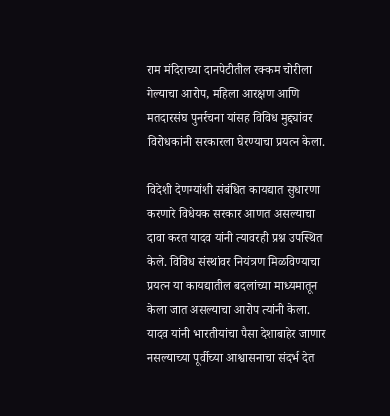राम मंदिराच्या दानपेटीतील रक्कम चोरीला गेल्याचा आरोप, महिला आरक्षण आणि मतदारसंघ पुनर्रचना यांसह विविध मुद्द्यांवर विरोधकांनी सरकारला घेरण्याचा प्रयत्न केला.

विदेशी देणग्यांशी संबंधित कायद्यात सुधारणा करणारे विधेयक सरकार आणत असल्याचा दावा करत यादव यांनी त्यावरही प्रश्न उपस्थित केले. विविध संस्थांवर नियंत्रण मिळविण्याचा प्रयत्न या कायद्यातील बदलांच्या माध्यमातून केला जात असल्याचा आरोप त्यांनी केला. यादव यांनी भारतीयांचा पैसा देशाबाहेर जाणार नसल्याच्या पूर्वीच्या आश्वासनाचा संदर्भ देत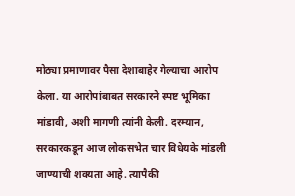मोठ्या प्रमाणावर पैसा देशाबाहेर गेल्याचा आरोप केला. या आरोपांबाबत सरकारने स्पष्ट भूमिका मांडावी, अशी मागणी त्यांनी केली. दरम्यान, सरकारकडून आज लोकसभेत चार विधेयके मांडली जाण्याची शक्यता आहे. त्यापैकी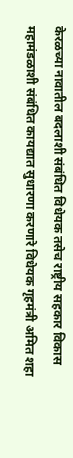केरळच्या नावातील बदलाशी संबंधित विधेयक तसेच राष्ट्रीय सहकार विकास महामंडळाशी संबंधित कायद्यात सुधारणा करणारे विधेयक गृहमंत्री अमित शहा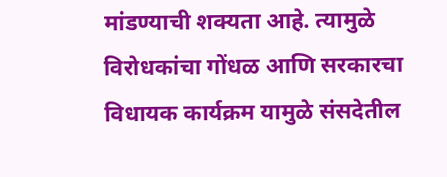मांडण्याची शक्यता आहे. त्यामुळे विरोधकांचा गोंधळ आणि सरकारचा विधायक कार्यक्रम यामुळे संसदेतील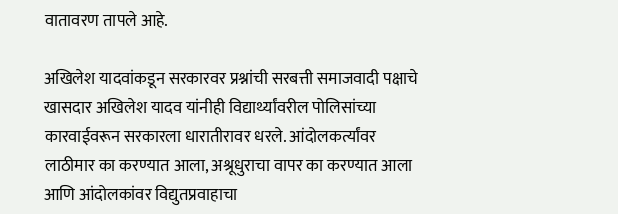वातावरण तापले आहे.

अखिलेश यादवांकडून सरकारवर प्रश्नांची सरबत्ती समाजवादी पक्षाचे खासदार अखिलेश यादव यांनीही विद्यार्थ्यांवरील पोलिसांच्या कारवाईवरून सरकारला धारातीरावर धरले. आंदोलकर्त्यांवर लाठीमार का करण्यात आला, अश्रूधुराचा वापर का करण्यात आला आणि आंदोलकांवर विद्युतप्रवाहाचा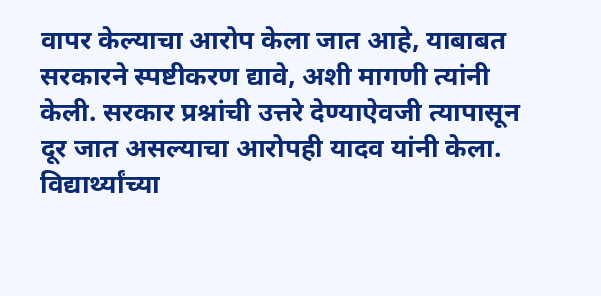वापर केल्याचा आरोप केला जात आहे, याबाबत सरकारने स्पष्टीकरण द्यावे, अशी मागणी त्यांनी केली. सरकार प्रश्नांची उत्तरे देण्याऐवजी त्यापासून दूर जात असल्याचा आरोपही यादव यांनी केला. विद्यार्थ्यांच्या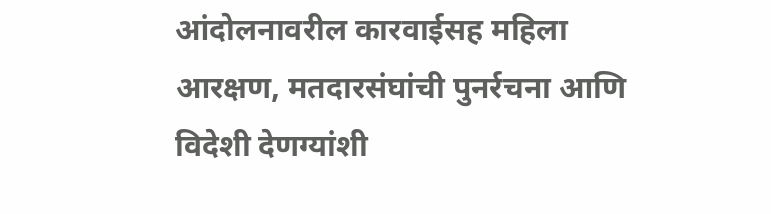आंदोलनावरील कारवाईसह महिला आरक्षण, मतदारसंघांची पुनर्रचना आणि विदेशी देणग्यांशी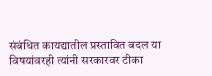संबंधित कायद्यातील प्रस्तावित बदल या विषयांवरही त्यांनी सरकारवर टीका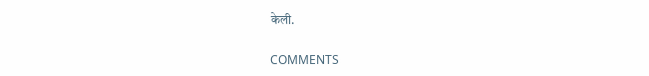केली.

COMMENTS